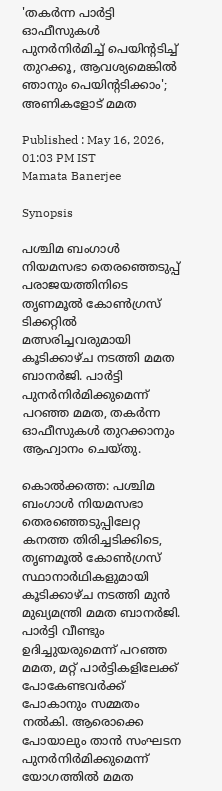'തകർന്ന പാർട്ടി ഓഫീസുകൾ പുനർനിർമിച്ച് പെയിൻ്റടിച്ച് തുറക്കൂ, ആവശ്യമെങ്കിൽ ഞാനും പെയിൻ്റടിക്കാം'; അണികളോട് മമത

Published : May 16, 2026, 01:03 PM IST
Mamata Banerjee

Synopsis

പശ്ചിമ ബംഗാൾ നിയമസഭാ തെരഞ്ഞെടുപ്പ് പരാജയത്തിനിടെ തൃണമൂൽ കോൺഗ്രസ് ടിക്കറ്റിൽ മത്സരിച്ചവരുമായി കൂടിക്കാഴ്ച നടത്തി മമത ബാനർജി. പാർട്ടി പുനർനിർമിക്കുമെന്ന് പറഞ്ഞ മമത, തകർന്ന ഓഫീസുകൾ തുറക്കാനും ആഹ്വാനം ചെയ്തു.

കൊൽക്കത്ത: പശ്ചിമ ബംഗാൾ നിയമസഭാ തെരഞ്ഞെടുപ്പിലേറ്റ കനത്ത തിരിച്ചടിക്കിടെ, തൃണമൂൽ കോൺഗ്രസ് സ്ഥാനാർഥികളുമായി കൂടിക്കാഴ്ച നടത്തി മുൻ മുഖ്യമന്ത്രി മമത ബാനർജി. പാർട്ടി വീണ്ടും ഉദിച്ചുയരുമെന്ന് പറഞ്ഞ മമത, മറ്റ് പാർട്ടികളിലേക്ക് പോകേണ്ടവർക്ക് പോകാനും സമ്മതം നൽകി. ആരൊക്കെ പോയാലും താൻ സംഘടന പുനർനിർമിക്കുമെന്ന് യോഗത്തിൽ മമത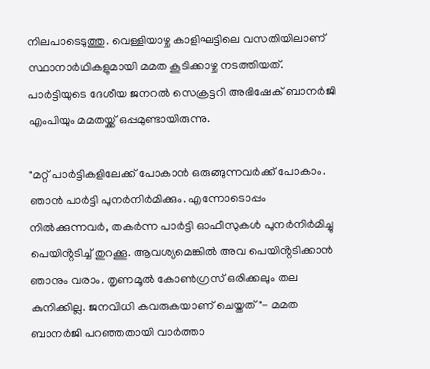നിലപാടെടുത്തു. വെള്ളിയാഴ്ച കാളിഘട്ടിലെ വസതിയിലാണ് സ്ഥാനാർഥികളുമായി മമത കൂടിക്കാഴ്ച നടത്തിയത്. പാർട്ടിയുടെ ദേശീയ ജനറൽ സെക്രട്ടറി അഭിഷേക് ബാനർജി എംപിയും മമതയ്ക്ക് ഒപ്പമുണ്ടായിരുന്നു.

"മറ്റ് പാർട്ടികളിലേക്ക് പോകാൻ ഒരുങ്ങുന്നവർക്ക് പോകാം. ഞാൻ പാർട്ടി പുനർനിർമിക്കും. എന്നോടൊപ്പം നിൽക്കുന്നവർ, തകർന്ന പാർട്ടി ഓഫീസുകൾ പുനർനിർമിച്ചു പെയിൻ്റടിച്ച് തുറക്കൂ. ആവശ്യമെങ്കിൽ അവ പെയിൻ്റടിക്കാൻ ഞാനും വരാം. തൃണമൂൽ കോൺഗ്രസ് ഒരിക്കലും തല കുനിക്കില്ല. ജനവിധി കവരുകയാണ് ചെയ്തത്"- മമത ബാനർജി പറഞ്ഞതായി വാർത്താ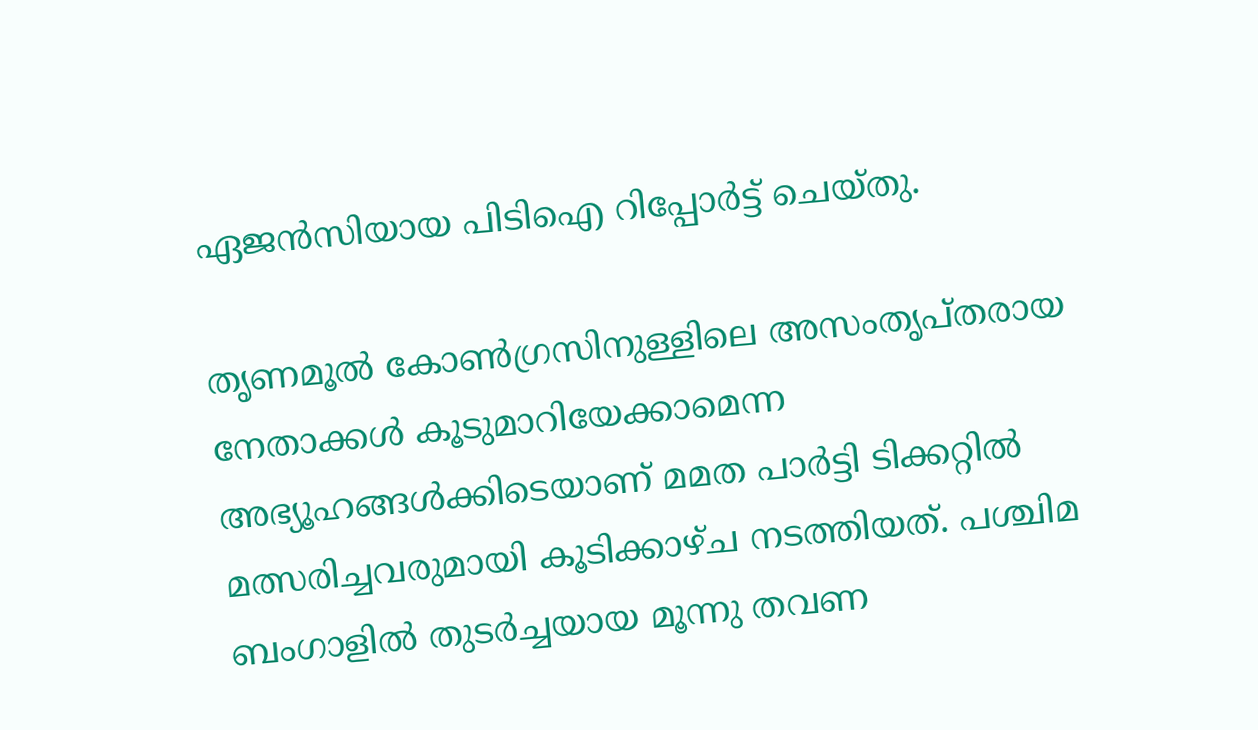ഏജൻസിയായ പിടിഐ റിപ്പോർട്ട് ചെയ്തു.

തൃണമൂൽ കോൺഗ്രസിനുള്ളിലെ അസംതൃപ്തരായ നേതാക്കൾ കൂടുമാറിയേക്കാമെന്ന അഭ്യൂഹങ്ങൾക്കിടെയാണ് മമത പാർട്ടി ടിക്കറ്റിൽ മത്സരിച്ചവരുമായി കൂടിക്കാഴ്ച നടത്തിയത്. പശ്ചിമ ബംഗാളിൽ തുടർച്ചയായ മൂന്നു തവണ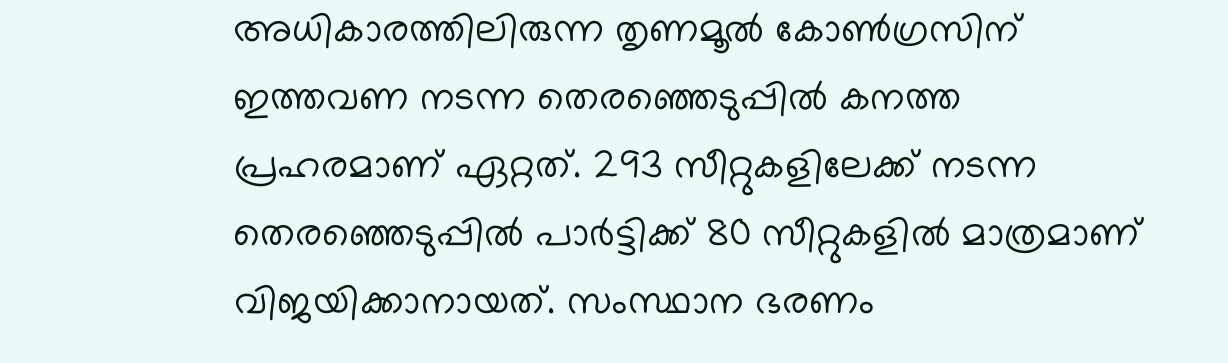അധികാരത്തിലിരുന്ന തൃണമൂൽ കോൺഗ്രസിന് ഇത്തവണ നടന്ന തെരഞ്ഞെടുപ്പിൽ കനത്ത പ്രഹരമാണ് ഏറ്റത്. 293 സീറ്റുകളിലേക്ക് നടന്ന തെരഞ്ഞെടുപ്പിൽ പാർട്ടിക്ക് 80 സീറ്റുകളിൽ മാത്രമാണ് വിജയിക്കാനായത്. സംസ്ഥാന ഭരണം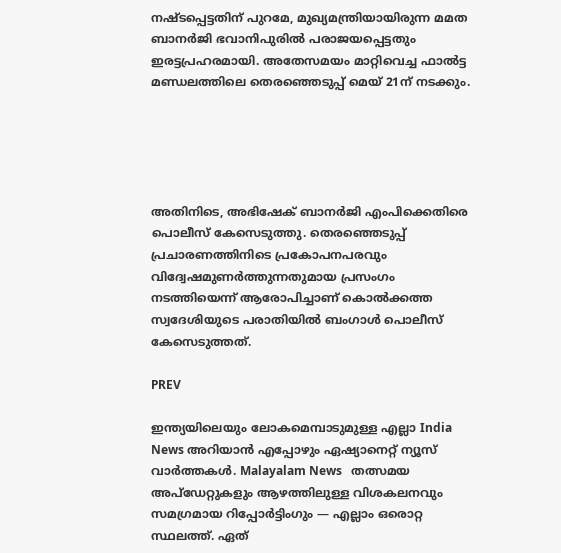നഷ്ടപ്പെട്ടതിന് പുറമേ, മുഖ്യമന്ത്രിയായിരുന്ന മമത ബാനർജി ഭവാനിപുരിൽ പരാജയപ്പെട്ടതും ഇരട്ടപ്രഹരമായി. അതേസമയം മാറ്റിവെച്ച ഫാൽട്ട മണ്ഡലത്തിലെ തെരഞ്ഞെടുപ്പ് മെയ് 21ന് നടക്കും.





അതിനിടെ, അഭിഷേക് ബാനർജി എംപിക്കെതിരെ പൊലീസ് കേസെടുത്തു. തെരഞ്ഞെടുപ്പ് പ്രചാരണത്തിനിടെ പ്രകോപനപരവും വിദ്വേഷമുണർത്തുന്നതുമായ പ്രസംഗം നടത്തിയെന്ന് ആരോപിച്ചാണ് കൊൽക്കത്ത സ്വദേശിയുടെ പരാതിയിൽ ബംഗാൾ പൊലീസ് കേസെടുത്തത്.

PREV

ഇന്ത്യയിലെയും ലോകമെമ്പാടുമുള്ള എല്ലാ India News അറിയാൻ എപ്പോഴും ഏഷ്യാനെറ്റ് ന്യൂസ് വാർത്തകൾ. Malayalam News   തത്സമയ അപ്‌ഡേറ്റുകളും ആഴത്തിലുള്ള വിശകലനവും സമഗ്രമായ റിപ്പോർട്ടിംഗും — എല്ലാം ഒരൊറ്റ സ്ഥലത്ത്. ഏത്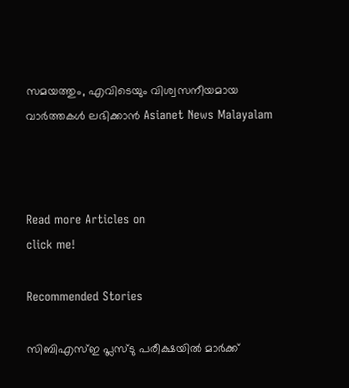സമയത്തും, എവിടെയും വിശ്വസനീയമായ വാർത്തകൾ ലഭിക്കാൻ Asianet News Malayalam



Read more Articles on
click me!

Recommended Stories

സിബിഎസ്ഇ പ്ലസ്ടു പരീക്ഷയിൽ മാർക്ക്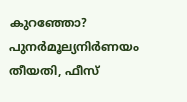കുറഞ്ഞോ? പുനർമൂല്യനിർണയം തീയതി, ഫീസ്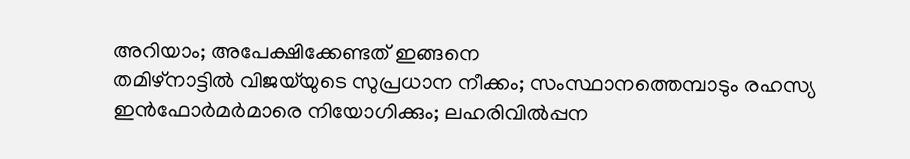അറിയാം; അപേക്ഷിക്കേണ്ടത് ഇങ്ങനെ
തമിഴ്‌നാട്ടിൽ വിജയ്‌യുടെ സുപ്രധാന നീക്കം; സംസ്ഥാനത്തെമ്പാടും രഹസ്യ ഇൻഫോർമർമാരെ നിയോഗിക്കും; ലഹരിവിൽപ്പന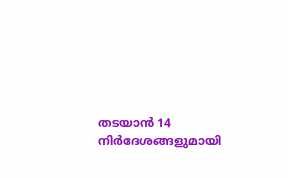തടയാൻ 14 നിർദേശങ്ങളുമായി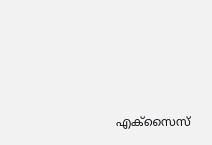എക്സൈസ്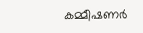കമ്മീഷണർ